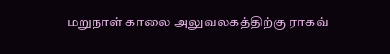மறுநாள் காலை அலுவலகத்திற்கு ராகவ்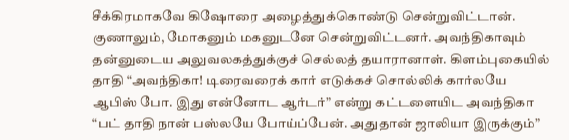சீக்கிரமாகவே கிஷோரை அழைத்துக்கொண்டு சென்றுவிட்டான். குணாலும், மோகனும் மகனுடனே சென்றுவிட்டனர். அவந்திகாவும் தன்னுடைய அலுவலகத்துக்குச் செல்லத் தயாரானாள். கிளம்புகையில் தாதி “அவந்திகா! டிரைவரைக் கார் எடுக்கச் சொல்லிக் கார்லயே ஆபிஸ் போ. இது என்னோட ஆர்டர்” என்று கட்டளையிட அவந்திகா “பட் தாதி நான் பஸ்லயே போய்ப்பேன். அதுதான் ஜாலியா இருக்கும்”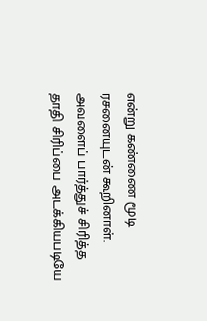என்று கண்ணை மூடி ரசனையுடன் கூறினாள். அவளைப் பார்த்துச் சிரித்த தாதி சிரிப்பை அடக்கியபடியே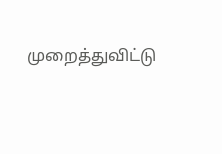முறைத்துவிட்டு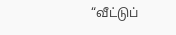“வீட்டுப்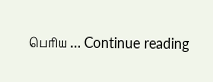பெரிய … Continue reading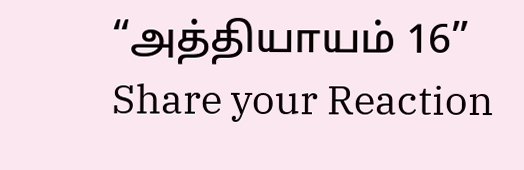“அத்தியாயம் 16”
Share your Reaction